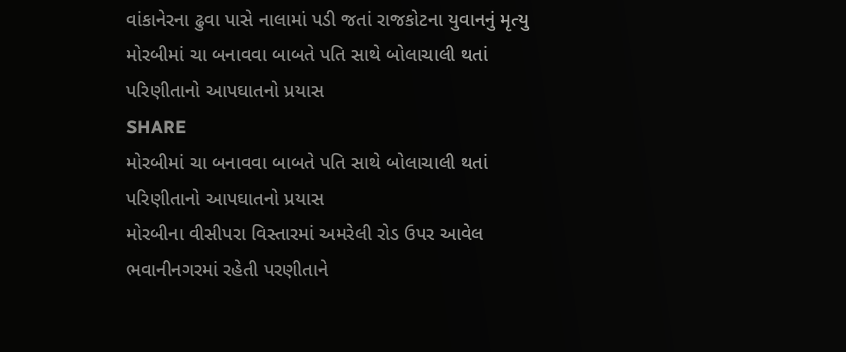વાંકાનેરના ઢુવા પાસે નાલામાં પડી જતાં રાજકોટના યુવાનનું મૃત્યુ
મોરબીમાં ચા બનાવવા બાબતે પતિ સાથે બોલાચાલી થતાં પરિણીતાનો આપઘાતનો પ્રયાસ
SHARE
મોરબીમાં ચા બનાવવા બાબતે પતિ સાથે બોલાચાલી થતાં પરિણીતાનો આપઘાતનો પ્રયાસ
મોરબીના વીસીપરા વિસ્તારમાં અમરેલી રોડ ઉપર આવેલ ભવાનીનગરમાં રહેતી પરણીતાને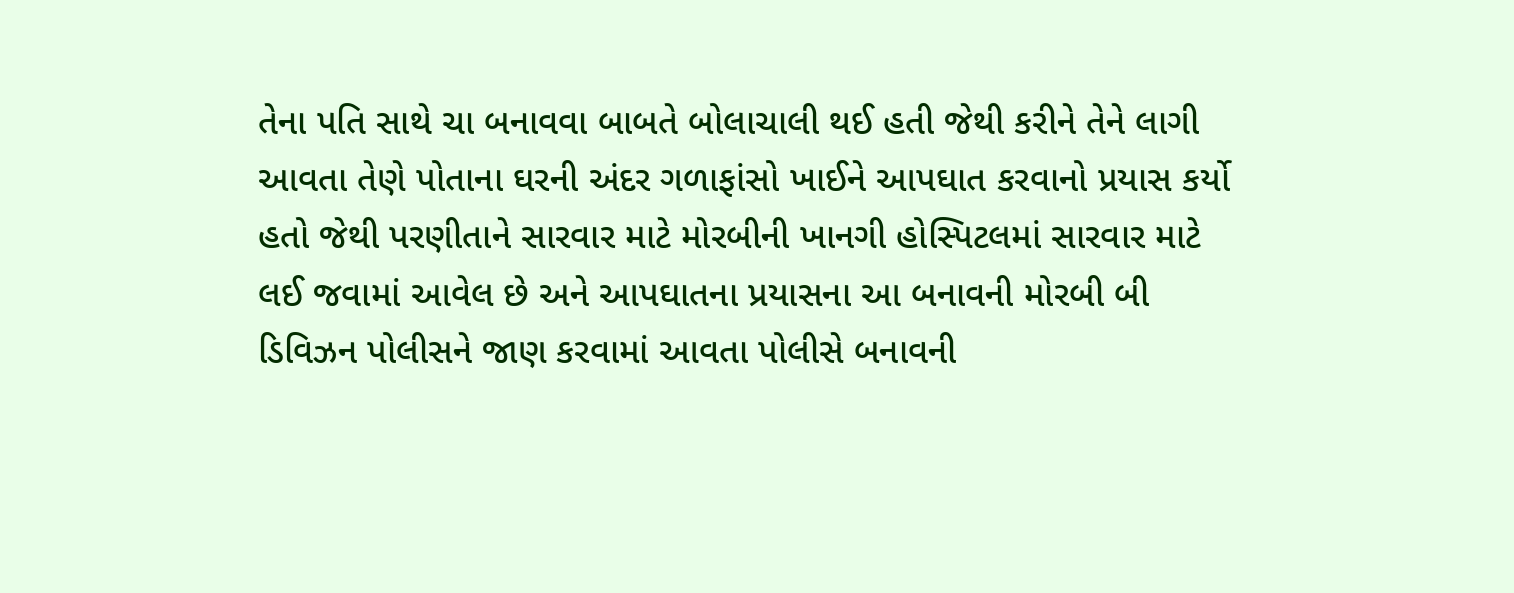તેના પતિ સાથે ચા બનાવવા બાબતે બોલાચાલી થઈ હતી જેથી કરીને તેને લાગી આવતા તેણે પોતાના ઘરની અંદર ગળાફાંસો ખાઈને આપઘાત કરવાનો પ્રયાસ કર્યો હતો જેથી પરણીતાને સારવાર માટે મોરબીની ખાનગી હોસ્પિટલમાં સારવાર માટે લઈ જવામાં આવેલ છે અને આપઘાતના પ્રયાસના આ બનાવની મોરબી બી ડિવિઝન પોલીસને જાણ કરવામાં આવતા પોલીસે બનાવની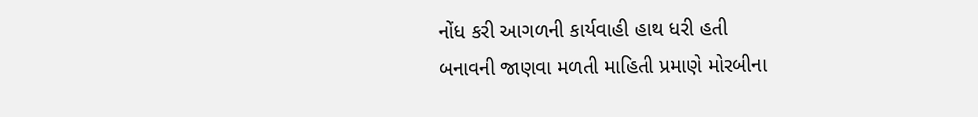નોંધ કરી આગળની કાર્યવાહી હાથ ધરી હતી
બનાવની જાણવા મળતી માહિતી પ્રમાણે મોરબીના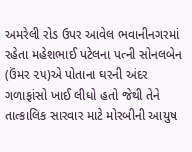અમરેલી રોડ ઉપર આવેલ ભવાનીનગરમાં રહેતા મહેશભાઈ પટેલના પત્ની સોનલબેન (ઉંમર ૨૫)એ પોતાના ઘરની અંદર ગળાફાંસો ખાઈ લીધો હતો જેથી તેને તાત્કાલિક સારવાર માટે મોરબીની આયુષ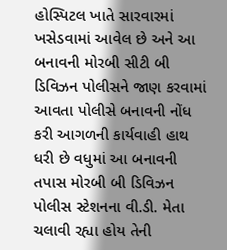હોસ્પિટલ ખાતે સારવારમાં ખસેડવામાં આવેલ છે અને આ બનાવની મોરબી સીટી બી ડિવિઝન પોલીસને જાણ કરવામાં આવતા પોલીસે બનાવની નોંધ કરી આગળની કાર્યવાહી હાથ ધરી છે વધુમાં આ બનાવની તપાસ મોરબી બી ડિવિઝન પોલીસ સ્ટેશનના વી.ડી. મેતા ચલાવી રહ્યા હોય તેની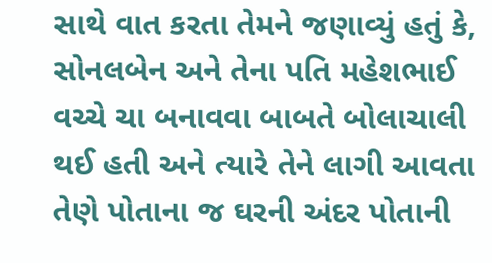સાથે વાત કરતા તેમને જણાવ્યું હતું કે, સોનલબેન અને તેના પતિ મહેશભાઈ વચ્ચે ચા બનાવવા બાબતે બોલાચાલી થઈ હતી અને ત્યારે તેને લાગી આવતા તેણે પોતાના જ ઘરની અંદર પોતાની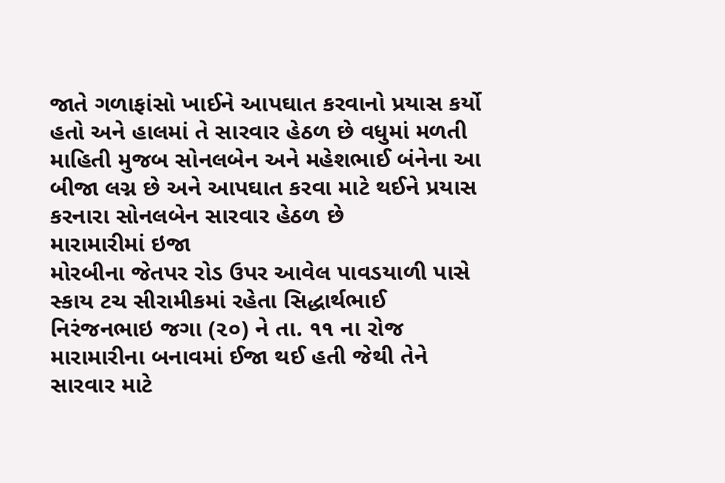જાતે ગળાફાંસો ખાઈને આપઘાત કરવાનો પ્રયાસ કર્યો હતો અને હાલમાં તે સારવાર હેઠળ છે વધુમાં મળતી માહિતી મુજબ સોનલબેન અને મહેશભાઈ બંનેના આ બીજા લગ્ન છે અને આપઘાત કરવા માટે થઈને પ્રયાસ કરનારા સોનલબેન સારવાર હેઠળ છે
મારામારીમાં ઇજા
મોરબીના જેતપર રોડ ઉપર આવેલ પાવડયાળી પાસે સ્કાય ટચ સીરામીકમાં રહેતા સિદ્ધાર્થભાઈ નિરંજનભાઇ જગા (૨૦) ને તા. ૧૧ ના રોજ મારામારીના બનાવમાં ઈજા થઈ હતી જેથી તેને સારવાર માટે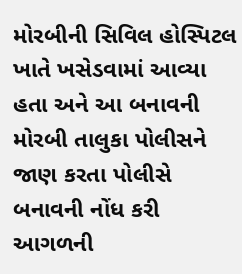મોરબીની સિવિલ હોસ્પિટલ ખાતે ખસેડવામાં આવ્યા હતા અને આ બનાવની મોરબી તાલુકા પોલીસને જાણ કરતા પોલીસે બનાવની નોંધ કરી આગળની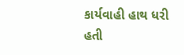કાર્યવાહી હાથ ધરી હતી